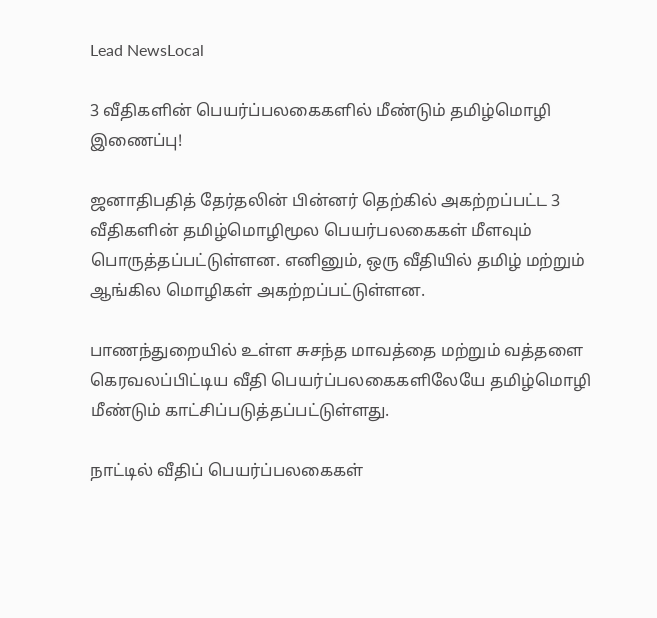Lead NewsLocal

3 வீதிகளின் பெயர்ப்பலகைகளில் மீண்டும் தமிழ்மொழி இணைப்பு!

ஜனாதிபதித் தேர்தலின் பின்னர் தெற்கில் அகற்றப்பட்ட 3 வீதிகளின் தமிழ்மொழிமூல பெயர்பலகைகள் மீளவும் பொருத்தப்பட்டுள்ளன. எனினும், ஒரு வீதியில் தமிழ் மற்றும் ஆங்கில மொழிகள் அகற்றப்பட்டுள்ளன.

பாணந்துறையில் உள்ள சுசந்த மாவத்தை மற்றும் வத்தளை கெரவலப்பிட்டிய வீதி பெயர்ப்பலகைகளிலேயே தமிழ்மொழி மீண்டும் காட்சிப்படுத்தப்பட்டுள்ளது.

நாட்டில் வீதிப் பெயர்ப்பலகைகள்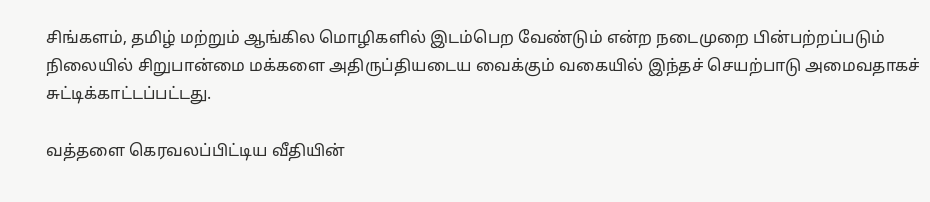சிங்களம், தமிழ் மற்றும் ஆங்கில மொழிகளில் இடம்பெற வேண்டும் என்ற நடைமுறை பின்பற்றப்படும் நிலையில் சிறுபான்மை மக்களை அதிருப்தியடைய வைக்கும் வகையில் இந்தச் செயற்பாடு அமைவதாகச் சுட்டிக்காட்டப்பட்டது.

வத்தளை கெரவலப்பிட்டிய வீதியின்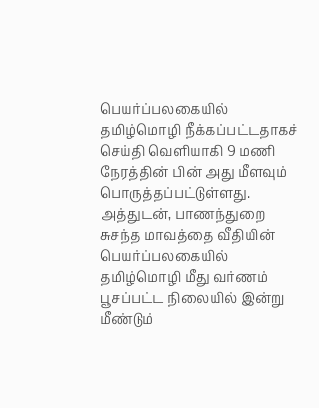பெயர்ப்பலகையில் தமிழ்மொழி நீக்கப்பட்டதாகச் செய்தி வெளியாகி 9 மணி நேரத்தின் பின் அது மீளவும் பொருத்தப்பட்டுள்ளது. அத்துடன், பாணந்துறை சுசந்த மாவத்தை வீதியின் பெயர்ப்பலகையில் தமிழ்மொழி மீது வர்ணம் பூசப்பட்ட நிலையில் இன்று மீண்டும்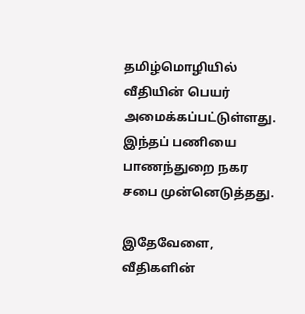தமிழ்மொழியில் வீதியின் பெயர் அமைக்கப்பட்டுள்ளது. இந்தப் பணியை பாணந்துறை நகர சபை முன்னெடுத்தது.

இதேவேளை, வீதிகளின்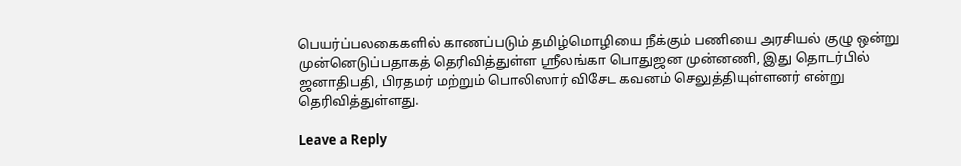பெயர்ப்பலகைகளில் காணப்படும் தமிழ்மொழியை நீக்கும் பணியை அரசியல் குழு ஒன்று முன்னெடுப்பதாகத் தெரிவித்துள்ள ஸ்ரீலங்கா பொதுஜன முன்னணி, இது தொடர்பில் ஜனாதிபதி, பிரதமர் மற்றும் பொலிஸார் விசேட கவனம் செலுத்தியுள்ளனர் என்று தெரிவித்துள்ளது.

Leave a Reply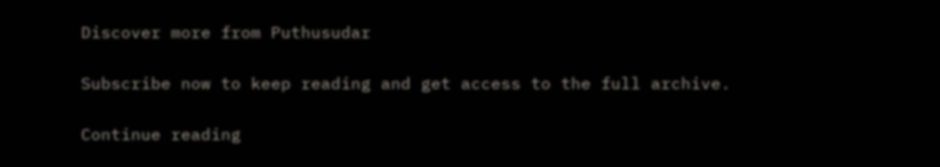Discover more from Puthusudar

Subscribe now to keep reading and get access to the full archive.

Continue reading